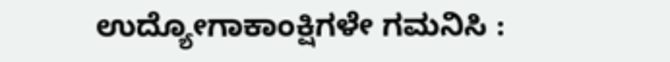ಉದ್ಯೋಗಾಕಾಂಕ್ಷಿಗಳೇ ಗಮನಿಸಿ :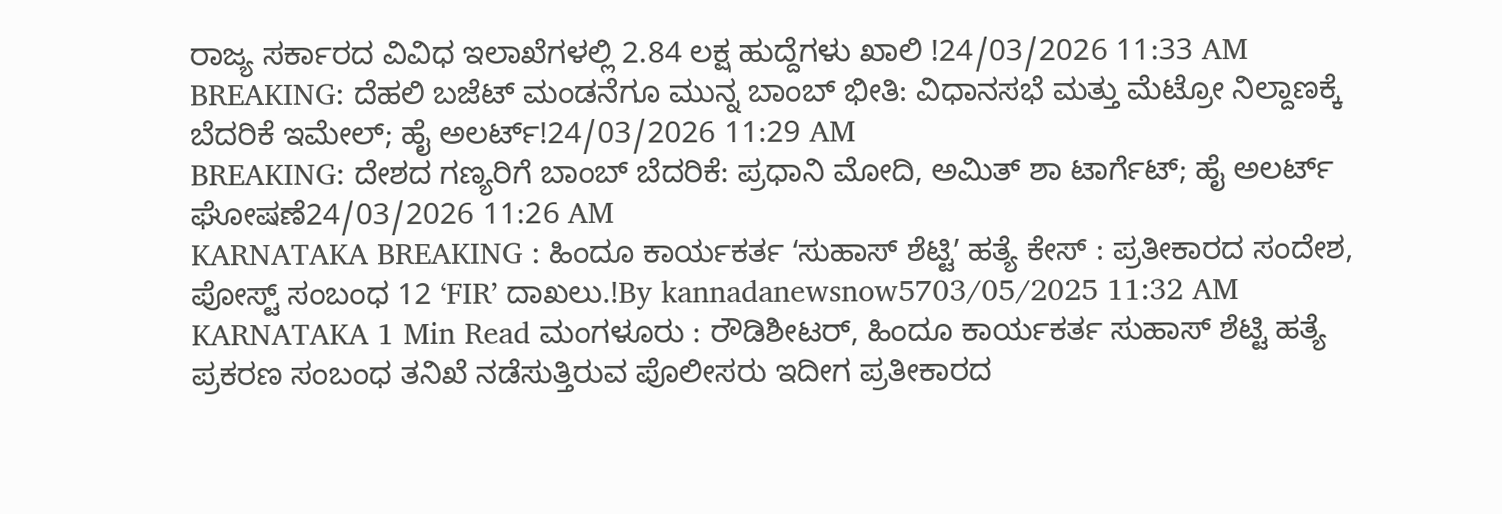ರಾಜ್ಯ ಸರ್ಕಾರದ ವಿವಿಧ ಇಲಾಖೆಗಳಲ್ಲಿ 2.84 ಲಕ್ಷ ಹುದ್ದೆಗಳು ಖಾಲಿ !24/03/2026 11:33 AM
BREAKING: ದೆಹಲಿ ಬಜೆಟ್ ಮಂಡನೆಗೂ ಮುನ್ನ ಬಾಂಬ್ ಭೀತಿ: ವಿಧಾನಸಭೆ ಮತ್ತು ಮೆಟ್ರೋ ನಿಲ್ದಾಣಕ್ಕೆ ಬೆದರಿಕೆ ಇಮೇಲ್; ಹೈ ಅಲರ್ಟ್!24/03/2026 11:29 AM
BREAKING: ದೇಶದ ಗಣ್ಯರಿಗೆ ಬಾಂಬ್ ಬೆದರಿಕೆ: ಪ್ರಧಾನಿ ಮೋದಿ, ಅಮಿತ್ ಶಾ ಟಾರ್ಗೆಟ್; ಹೈ ಅಲರ್ಟ್ ಘೋಷಣೆ24/03/2026 11:26 AM
KARNATAKA BREAKING : ಹಿಂದೂ ಕಾರ್ಯಕರ್ತ ʻಸುಹಾಸ್ ಶೆಟ್ಟಿʼ ಹತ್ಯೆ ಕೇಸ್ : ಪ್ರತೀಕಾರದ ಸಂದೇಶ, ಪೋಸ್ಟ್ ಸಂಬಂಧ 12 ʻFIRʼ ದಾಖಲು.!By kannadanewsnow5703/05/2025 11:32 AM KARNATAKA 1 Min Read ಮಂಗಳೂರು : ರೌಡಿಶೀಟರ್, ಹಿಂದೂ ಕಾರ್ಯಕರ್ತ ಸುಹಾಸ್ ಶೆಟ್ಟಿ ಹತ್ಯೆ ಪ್ರಕರಣ ಸಂಬಂಧ ತನಿಖೆ ನಡೆಸುತ್ತಿರುವ ಪೊಲೀಸರು ಇದೀಗ ಪ್ರತೀಕಾರದ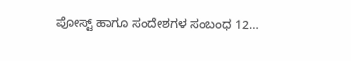ಪೋಸ್ಟ್ ಹಾಗೂ ಸಂದೇಶಗಳ ಸಂಬಂಧ 12…